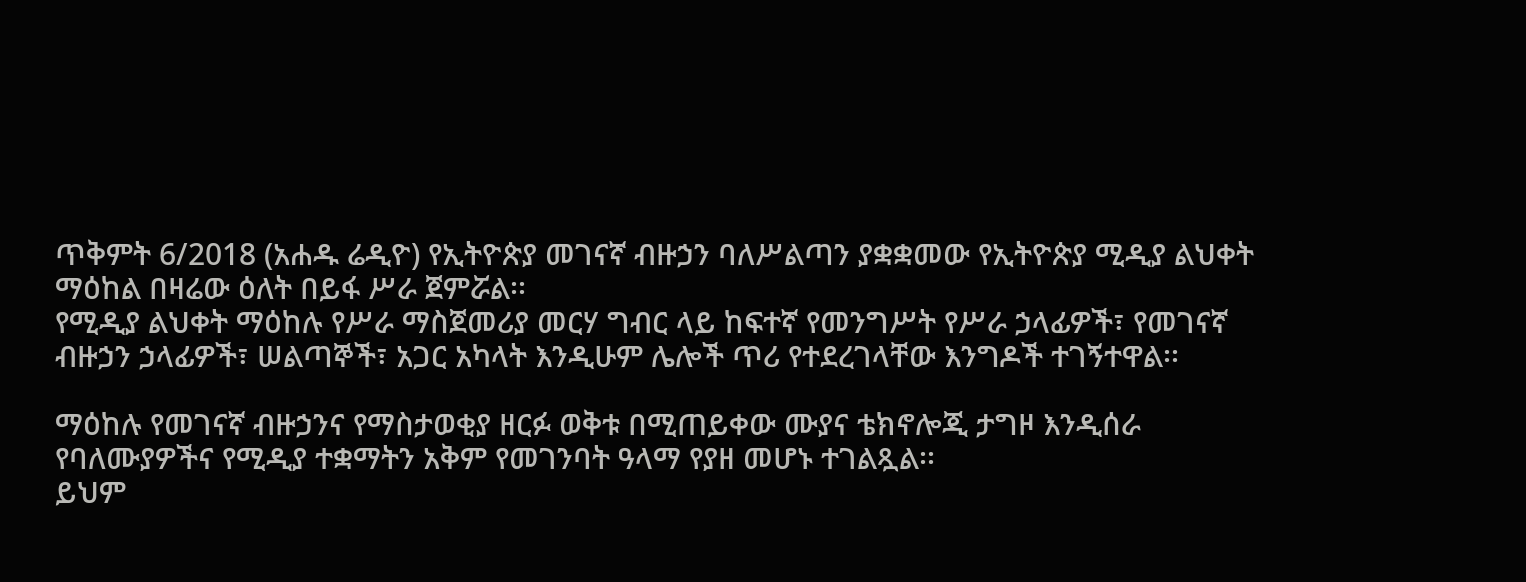ጥቅምት 6/2018 (አሐዱ ሬዲዮ) የኢትዮጵያ መገናኛ ብዙኃን ባለሥልጣን ያቋቋመው የኢትዮጵያ ሚዲያ ልህቀት ማዕከል በዛሬው ዕለት በይፋ ሥራ ጀምሯል፡፡
የሚዲያ ልህቀት ማዕከሉ የሥራ ማስጀመሪያ መርሃ ግብር ላይ ከፍተኛ የመንግሥት የሥራ ኃላፊዎች፣ የመገናኛ ብዙኃን ኃላፊዎች፣ ሠልጣኞች፣ አጋር አካላት እንዲሁም ሌሎች ጥሪ የተደረገላቸው እንግዶች ተገኝተዋል፡፡

ማዕከሉ የመገናኛ ብዙኃንና የማስታወቂያ ዘርፉ ወቅቱ በሚጠይቀው ሙያና ቴክኖሎጂ ታግዞ እንዲሰራ የባለሙያዎችና የሚዲያ ተቋማትን አቅም የመገንባት ዓላማ የያዘ መሆኑ ተገልጿል፡፡
ይህም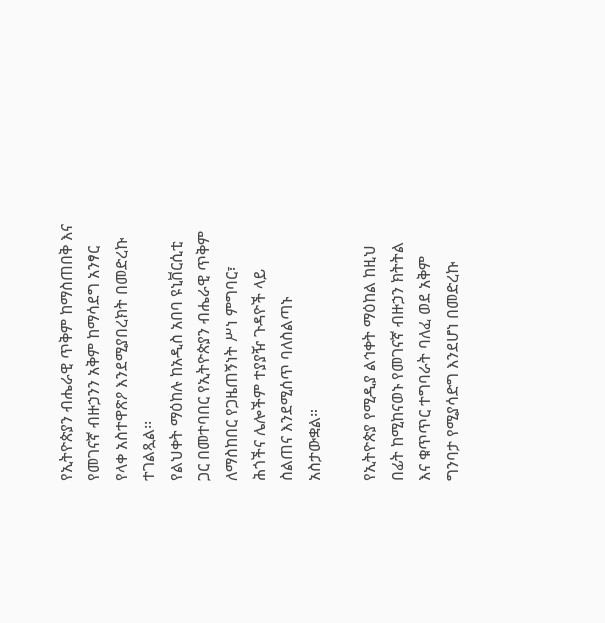የኢትዮጵያን ብሔራዊ ጥቅም ከማስጠበቅ እና የመገናኛ ብዙኃንን አቅም ከማሳደግ አንፃር የላቀ አስተዋጽዖ እንደሚያበረክት በመድረኩ ተገልጿል፡፡
የልህቀት ማዕከሉ ከአዲስ አበባ ዩኒቨርሲቲ ጋር በመተባበር የኢትዮጵያን ብሔራዊ ጥቅም ለማስከበር የጋዜጠኝነት ሥነ ምግባር፣ ሕጎችና ሌሎችም ተያያዥ ጉዳዮች ላይ ስልጠና እንደሚሰጥ ባለስልጣኑ አስታውቋል።

የኢትዮጵያ የሚዲያ ልኅቀት ማዕከል ከዚህ በፊት ከሚከናወኑ የመገናኛ ብዙኃን ክትትል እና ቁጥጥር ተግባራት ባለፈ ወደ አቅም ግንባታ የሚያሳድግ እንደሆነ በመድረኩ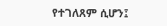የተገለጸም ሲሆን፤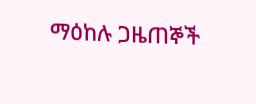ማዕከሉ ጋዜጠኞች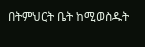በትምህርት ቤት ከሚወስዱት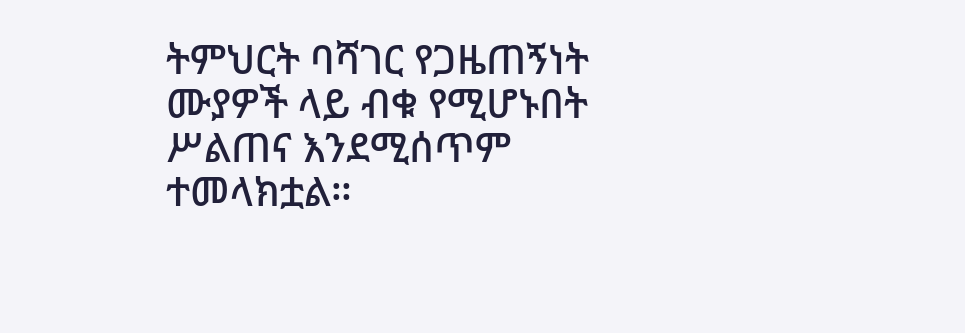ትምህርት ባሻገር የጋዜጠኝነት ሙያዎች ላይ ብቁ የሚሆኑበት ሥልጠና እንደሚሰጥም ተመላክቷል።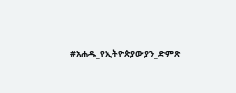#አሐዱ_የኢትዮጵያውያን_ድምጽ